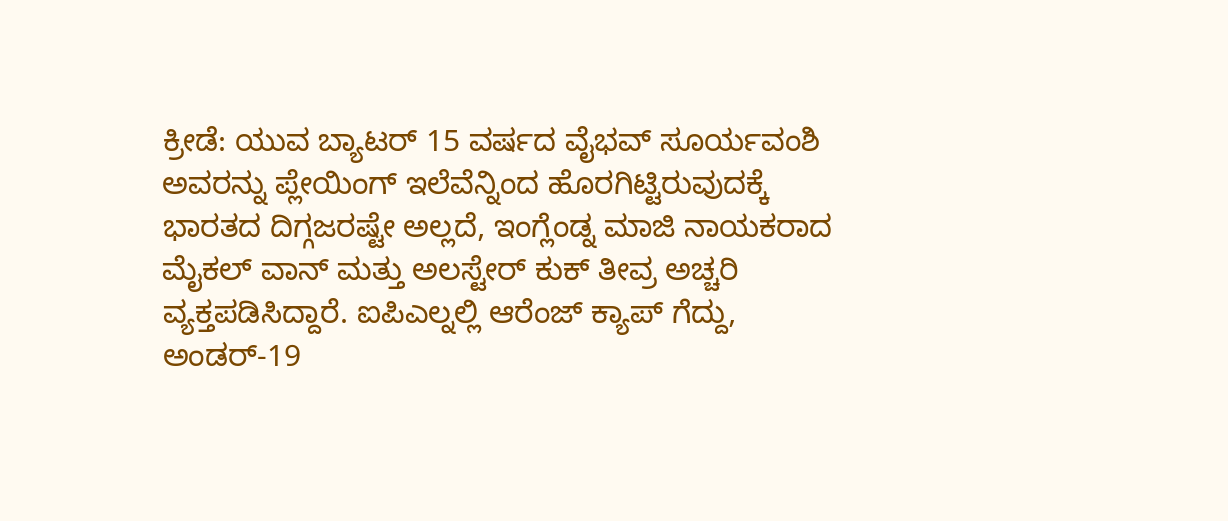ಕ್ರೀಡೆ: ಯುವ ಬ್ಯಾಟರ್ 15 ವರ್ಷದ ವೈಭವ್ ಸೂರ್ಯವಂಶಿ ಅವರನ್ನು ಪ್ಲೇಯಿಂಗ್ ಇಲೆವೆನ್ನಿಂದ ಹೊರಗಿಟ್ಟಿರುವುದಕ್ಕೆ ಭಾರತದ ದಿಗ್ಗಜರಷ್ಟೇ ಅಲ್ಲದೆ, ಇಂಗ್ಲೆಂಡ್ನ ಮಾಜಿ ನಾಯಕರಾದ ಮೈಕಲ್ ವಾನ್ ಮತ್ತು ಅಲಸ್ಟೇರ್ ಕುಕ್ ತೀವ್ರ ಅಚ್ಚರಿ ವ್ಯಕ್ತಪಡಿಸಿದ್ದಾರೆ. ಐಪಿಎಲ್ನಲ್ಲಿ ಆರೆಂಜ್ ಕ್ಯಾಪ್ ಗೆದ್ದು, ಅಂಡರ್-19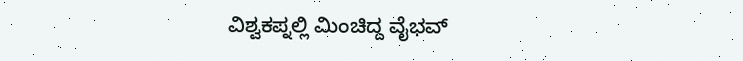ವಿಶ್ವಕಪ್ನಲ್ಲಿ ಮಿಂಚಿದ್ದ ವೈಭವ್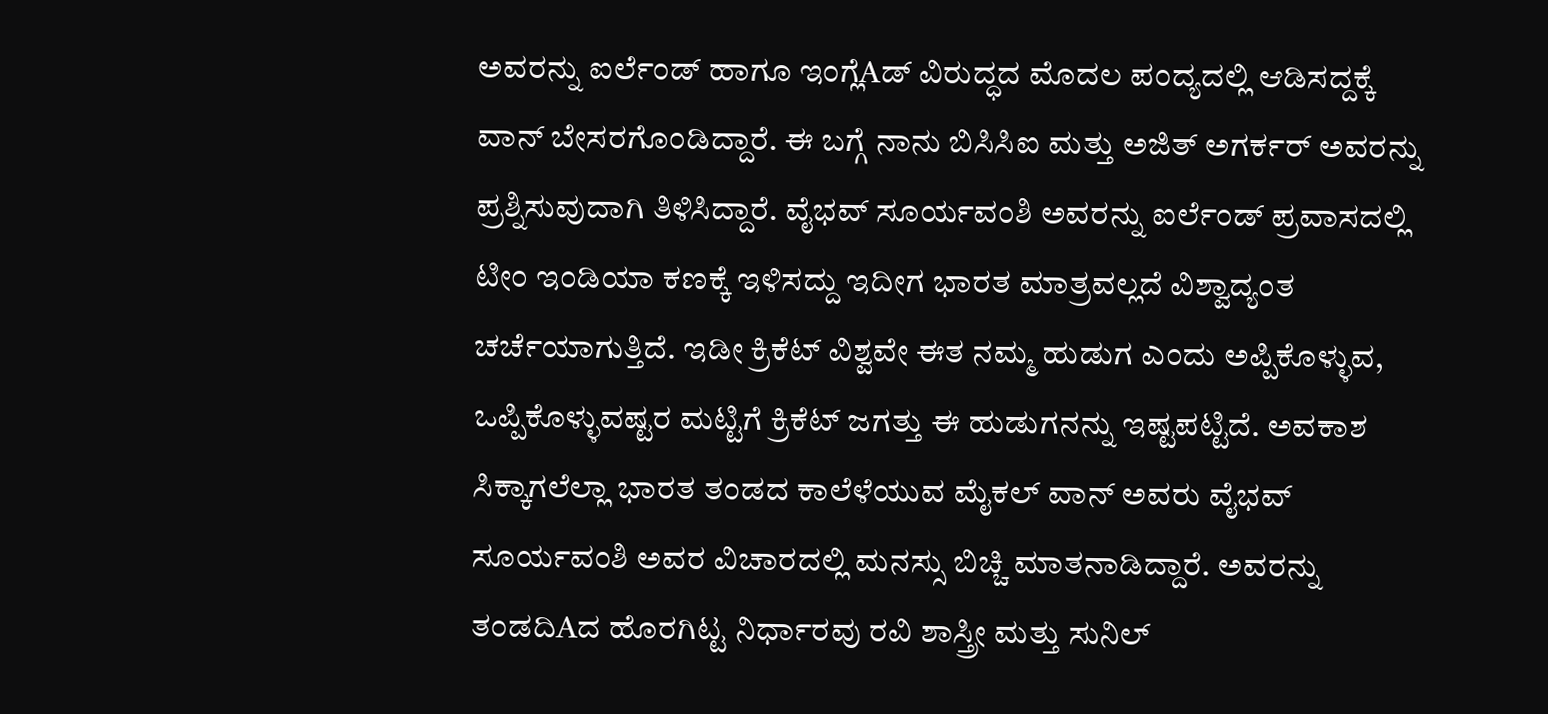ಅವರನ್ನು ಐರ್ಲೆಂಡ್ ಹಾಗೂ ಇಂಗ್ಲೆAಡ್ ವಿರುದ್ಧದ ಮೊದಲ ಪಂದ್ಯದಲ್ಲಿ ಆಡಿಸದ್ದಕ್ಕೆ ವಾನ್ ಬೇಸರಗೊಂಡಿದ್ದಾರೆ. ಈ ಬಗ್ಗೆ ನಾನು ಬಿಸಿಸಿಐ ಮತ್ತು ಅಜಿತ್ ಅಗರ್ಕರ್ ಅವರನ್ನು ಪ್ರಶ್ನಿಸುವುದಾಗಿ ತಿಳಿಸಿದ್ದಾರೆ. ವೈಭವ್ ಸೂರ್ಯವಂಶಿ ಅವರನ್ನು ಐರ್ಲೆಂಡ್ ಪ್ರವಾಸದಲ್ಲಿ ಟೀಂ ಇಂಡಿಯಾ ಕಣಕ್ಕೆ ಇಳಿಸದ್ದು ಇದೀಗ ಭಾರತ ಮಾತ್ರವಲ್ಲದೆ ವಿಶ್ವಾದ್ಯಂತ ಚರ್ಚೆಯಾಗುತ್ತಿದೆ. ಇಡೀ ಕ್ರಿಕೆಟ್ ವಿಶ್ವವೇ ಈತ ನಮ್ಮ ಹುಡುಗ ಎಂದು ಅಪ್ಪಿಕೊಳ್ಳುವ, ಒಪ್ಪಿಕೊಳ್ಳುವಷ್ಟರ ಮಟ್ಟಿಗೆ ಕ್ರಿಕೆಟ್ ಜಗತ್ತು ಈ ಹುಡುಗನನ್ನು ಇಷ್ಟಪಟ್ಟಿದೆ. ಅವಕಾಶ ಸಿಕ್ಕಾಗಲೆಲ್ಲಾ ಭಾರತ ತಂಡದ ಕಾಲೆಳೆಯುವ ಮೈಕಲ್ ವಾನ್ ಅವರು ವೈಭವ್ ಸೂರ್ಯವಂಶಿ ಅವರ ವಿಚಾರದಲ್ಲಿ ಮನಸ್ಸು ಬಿಚ್ಚಿ ಮಾತನಾಡಿದ್ದಾರೆ. ಅವರನ್ನು ತಂಡದಿAದ ಹೊರಗಿಟ್ಟ ನಿರ್ಧಾರವು ರವಿ ಶಾಸ್ತ್ರೀ ಮತ್ತು ಸುನಿಲ್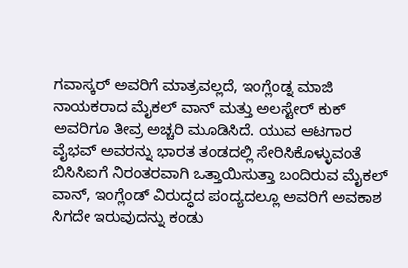ಗವಾಸ್ಕರ್ ಅವರಿಗೆ ಮಾತ್ರವಲ್ಲದೆ, ಇಂಗ್ಲೆಂಡ್ನ ಮಾಜಿ ನಾಯಕರಾದ ಮೈಕಲ್ ವಾನ್ ಮತ್ತು ಅಲಸ್ಟೇರ್ ಕುಕ್ ಅವರಿಗೂ ತೀವ್ರ ಅಚ್ಚರಿ ಮೂಡಿಸಿದೆ. ಯುವ ಆಟಗಾರ ವೈಭವ್ ಅವರನ್ನು ಭಾರತ ತಂಡದಲ್ಲಿ ಸೇರಿಸಿಕೊಳ್ಳುವಂತೆ ಬಿಸಿಸಿಐಗೆ ನಿರಂತರವಾಗಿ ಒತ್ತಾಯಿಸುತ್ತಾ ಬಂದಿರುವ ಮೈಕಲ್ ವಾನ್, ಇಂಗ್ಲೆಂಡ್ ವಿರುದ್ಧದ ಪಂದ್ಯದಲ್ಲೂ ಅವರಿಗೆ ಅವಕಾಶ ಸಿಗದೇ ಇರುವುದನ್ನು ಕಂಡು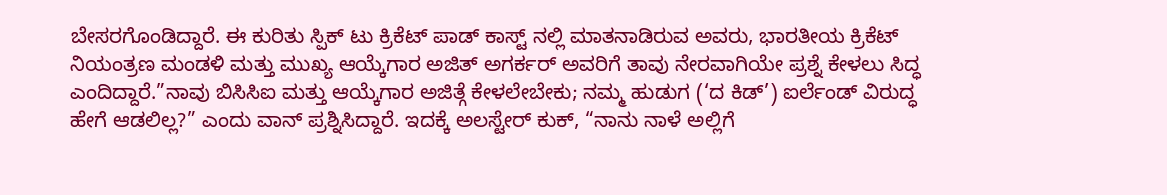ಬೇಸರಗೊಂಡಿದ್ದಾರೆ. ಈ ಕುರಿತು ಸ್ಪಿಕ್ ಟು ಕ್ರಿಕೆಟ್ ಪಾಡ್ ಕಾಸ್ಟ್ ನಲ್ಲಿ ಮಾತನಾಡಿರುವ ಅವರು, ಭಾರತೀಯ ಕ್ರಿಕೆಟ್ ನಿಯಂತ್ರಣ ಮಂಡಳಿ ಮತ್ತು ಮುಖ್ಯ ಆಯ್ಕೆಗಾರ ಅಜಿತ್ ಅಗರ್ಕರ್ ಅವರಿಗೆ ತಾವು ನೇರವಾಗಿಯೇ ಪ್ರಶ್ನೆ ಕೇಳಲು ಸಿದ್ಧ ಎಂದಿದ್ದಾರೆ.”ನಾವು ಬಿಸಿಸಿಐ ಮತ್ತು ಆಯ್ಕೆಗಾರ ಅಜಿತ್ಗೆ ಕೇಳಲೇಬೇಕು; ನಮ್ಮ ಹುಡುಗ (‘ದ ಕಿಡ್’) ಐರ್ಲೆಂಡ್ ವಿರುದ್ಧ ಹೇಗೆ ಆಡಲಿಲ್ಲ?” ಎಂದು ವಾನ್ ಪ್ರಶ್ನಿಸಿದ್ದಾರೆ. ಇದಕ್ಕೆ ಅಲಸ್ಟೇರ್ ಕುಕ್, “ನಾನು ನಾಳೆ ಅಲ್ಲಿಗೆ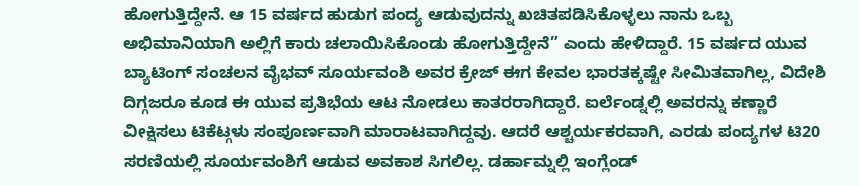ಹೋಗುತ್ತಿದ್ದೇನೆ. ಆ 15 ವರ್ಷದ ಹುಡುಗ ಪಂದ್ಯ ಆಡುವುದನ್ನು ಖಚಿತಪಡಿಸಿಕೊಳ್ಳಲು ನಾನು ಒಬ್ಬ ಅಭಿಮಾನಿಯಾಗಿ ಅಲ್ಲಿಗೆ ಕಾರು ಚಲಾಯಿಸಿಕೊಂಡು ಹೋಗುತ್ತಿದ್ದೇನೆ” ಎಂದು ಹೇಳಿದ್ದಾರೆ. 15 ವರ್ಷದ ಯುವ ಬ್ಯಾಟಿಂಗ್ ಸಂಚಲನ ವೈಭವ್ ಸೂರ್ಯವಂಶಿ ಅವರ ಕ್ರೇಜ್ ಈಗ ಕೇವಲ ಭಾರತಕ್ಕಷ್ಟೇ ಸೀಮಿತವಾಗಿಲ್ಲ, ವಿದೇಶಿ ದಿಗ್ಗಜರೂ ಕೂಡ ಈ ಯುವ ಪ್ರತಿಭೆಯ ಆಟ ನೋಡಲು ಕಾತರರಾಗಿದ್ದಾರೆ. ಐರ್ಲೆಂಡ್ನಲ್ಲಿ ಅವರನ್ನು ಕಣ್ಣಾರೆ ವೀಕ್ಷಿಸಲು ಟಿಕೆಟ್ಗಳು ಸಂಪೂರ್ಣವಾಗಿ ಮಾರಾಟವಾಗಿದ್ದವು. ಆದರೆ ಆಶ್ಚರ್ಯಕರವಾಗಿ, ಎರಡು ಪಂದ್ಯಗಳ ಟಿ20 ಸರಣಿಯಲ್ಲಿ ಸೂರ್ಯವಂಶಿಗೆ ಆಡುವ ಅವಕಾಶ ಸಿಗಲಿಲ್ಲ. ಡರ್ಹಾಮ್ನಲ್ಲಿ ಇಂಗ್ಲೆಂಡ್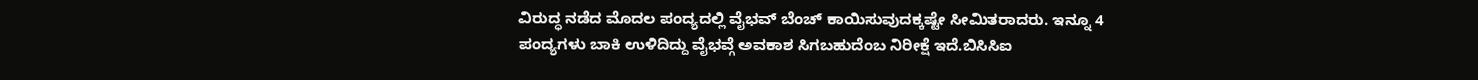ವಿರುದ್ಧ ನಡೆದ ಮೊದಲ ಪಂದ್ಯದಲ್ಲಿ ವೈಭವ್ ಬೆಂಚ್ ಕಾಯಿಸುವುದಕ್ಕಷ್ಟೇ ಸೀಮಿತರಾದರು. ಇನ್ನೂ 4 ಪಂದ್ಯಗಳು ಬಾಕಿ ಉಳಿದಿದ್ದು ವೈಭವ್ಗೆ ಅವಕಾಶ ಸಿಗಬಹುದೆಂಬ ನಿರೀಕ್ಷೆ ಇದೆ.ಬಿಸಿಸಿಐ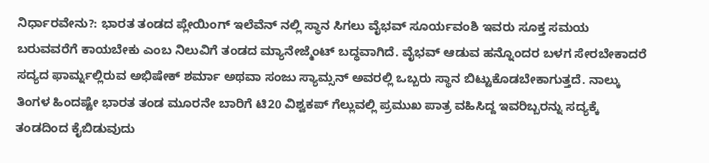ನಿರ್ಧಾರವೇನು?: ಭಾರತ ತಂಡದ ಪ್ಲೇಯಿಂಗ್ ಇಲೆವೆನ್ ನಲ್ಲಿ ಸ್ಥಾನ ಸಿಗಲು ವೈಭವ್ ಸೂರ್ಯವಂಶಿ ಇವರು ಸೂಕ್ತ ಸಮಯ ಬರುವವರೆಗೆ ಕಾಯಬೇಕು ಎಂಬ ನಿಲುವಿಗೆ ತಂಡದ ಮ್ಯಾನೇಜ್ಮೆಂಟ್ ಬದ್ಧವಾಗಿದೆ. ವೈಭವ್ ಆಡುವ ಹನ್ನೊಂದರ ಬಳಗ ಸೇರಬೇಕಾದರೆ ಸದ್ಯದ ಫಾರ್ಮ್ನಲ್ಲಿರುವ ಅಭಿಷೇಕ್ ಶರ್ಮಾ ಅಥವಾ ಸಂಜು ಸ್ಯಾಮ್ಸನ್ ಅವರಲ್ಲಿ ಒಬ್ಬರು ಸ್ಥಾನ ಬಿಟ್ಟುಕೊಡಬೇಕಾಗುತ್ತದೆ. ನಾಲ್ಕು ತಿಂಗಳ ಹಿಂದಷ್ಟೇ ಭಾರತ ತಂಡ ಮೂರನೇ ಬಾರಿಗೆ ಟಿ20 ವಿಶ್ವಕಪ್ ಗೆಲ್ಲುವಲ್ಲಿ ಪ್ರಮುಖ ಪಾತ್ರ ವಹಿಸಿದ್ದ ಇವರಿಬ್ಬರನ್ನು ಸದ್ಯಕ್ಕೆ ತಂಡದಿಂದ ಕೈಬಿಡುವುದು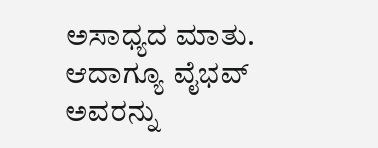ಅಸಾಧ್ಯದ ಮಾತು. ಆದಾಗ್ಯೂ ವೈಭವ್ ಅವರನ್ನು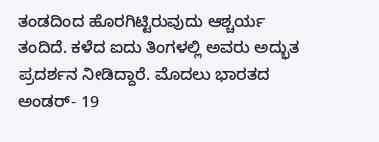ತಂಡದಿಂದ ಹೊರಗಿಟ್ಟಿರುವುದು ಆಶ್ಚರ್ಯ ತಂದಿದೆ. ಕಳೆದ ಐದು ತಿಂಗಳಲ್ಲಿ ಅವರು ಅದ್ಭುತ ಪ್ರದರ್ಶನ ನೀಡಿದ್ದಾರೆ. ಮೊದಲು ಭಾರತದ ಅಂಡರ್- 19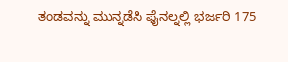ತಂಡವನ್ನು ಮುನ್ನಡೆಸಿ ಫೈನಲ್ನಲ್ಲಿ ಭರ್ಜರಿ 175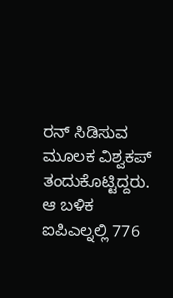ರನ್ ಸಿಡಿಸುವ ಮೂಲಕ ವಿಶ್ವಕಪ್ ತಂದುಕೊಟ್ಟಿದ್ದರು. ಆ ಬಳಿಕ ಐಪಿಎಲ್ನಲ್ಲಿ 776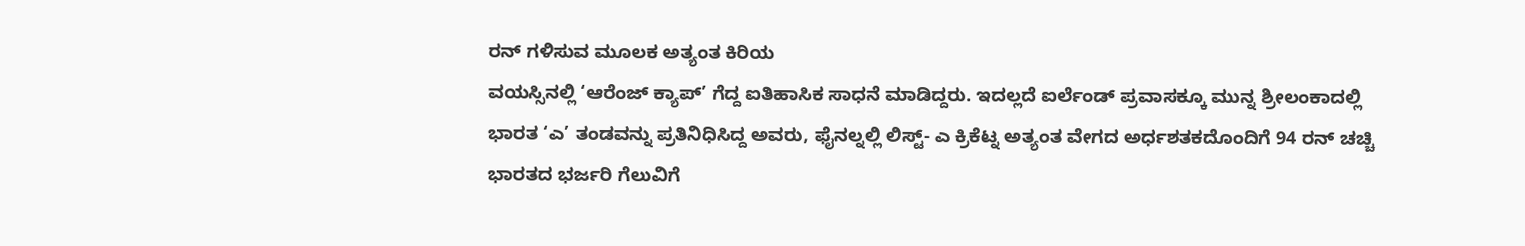ರನ್ ಗಳಿಸುವ ಮೂಲಕ ಅತ್ಯಂತ ಕಿರಿಯ
ವಯಸ್ಸಿನಲ್ಲಿ ‘ಆರೆಂಜ್ ಕ್ಯಾಪ್’ ಗೆದ್ದ ಐತಿಹಾಸಿಕ ಸಾಧನೆ ಮಾಡಿದ್ದರು. ಇದಲ್ಲದೆ ಐರ್ಲೆಂಡ್ ಪ್ರವಾಸಕ್ಕೂ ಮುನ್ನ ಶ್ರೀಲಂಕಾದಲ್ಲಿ ಭಾರತ ‘ಎ’ ತಂಡವನ್ನು ಪ್ರತಿನಿಧಿಸಿದ್ದ ಅವರು, ಫೈನಲ್ನಲ್ಲಿ ಲಿಸ್ಟ್- ಎ ಕ್ರಿಕೆಟ್ನ ಅತ್ಯಂತ ವೇಗದ ಅರ್ಧಶತಕದೊಂದಿಗೆ 94 ರನ್ ಚಚ್ಚಿ ಭಾರತದ ಭರ್ಜರಿ ಗೆಲುವಿಗೆ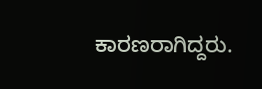ಕಾರಣರಾಗಿದ್ದರು.